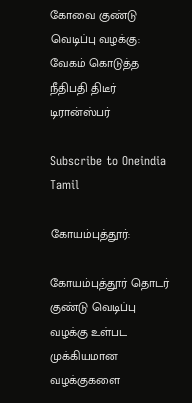கோவை குண்டு வெடிப்பு வழக்கு: வேகம் கொடுத்த நீதிபதி திடீர் டிரான்ஸ்பர்

Subscribe to Oneindia Tamil

கோயம்புத்தூர்:

கோயம்புத்தூர் தொடர் குண்டு வெடிப்பு வழக்கு உள்பட முக்கியமான வழக்குகளை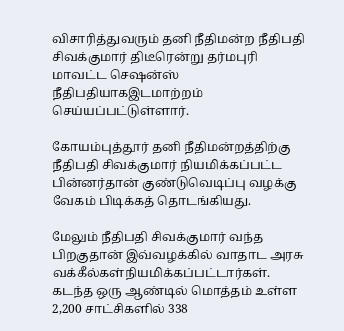விசாரித்துவரும் தனி நீதிமன்ற நீதிபதி சிவக்குமார் திடீரென்று தர்மபுரி மாவட்ட செஷன்ஸ் நீதிபதியாகஇடமாற்றம் செய்யப்பட்டுள்ளார்.

கோயம்புத்தூர் தனி நீதிமன்றத்திற்கு நீதிபதி சிவக்குமார் நியமிக்கப்பட்ட பின்னர்தான் குண்டுவெடிப்பு வழக்கு வேகம் பிடிக்கத் தொடங்கியது.

மேலும் நீதிபதி சிவக்குமார் வந்த பிறகுதான் இவ்வழக்கில் வாதாட அரசு வக்கீல்கள்நியமிக்கப்பட்டார்கள். கடந்த ஒரு ஆண்டில் மொத்தம் உள்ள 2,200 சாட்சிகளில் 338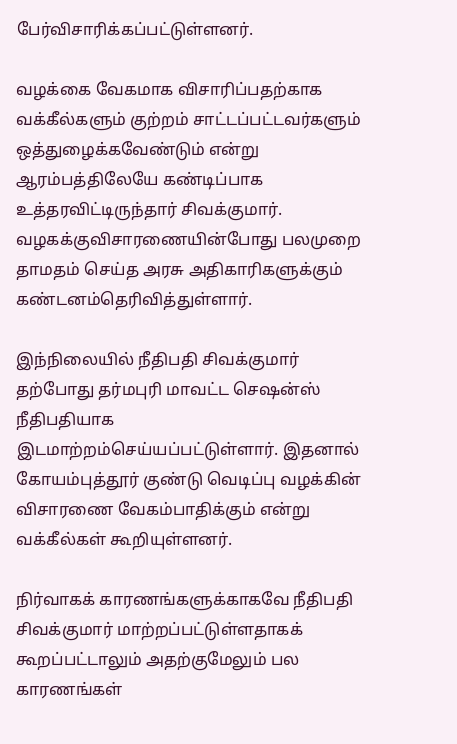பேர்விசாரிக்கப்பட்டுள்ளனர்.

வழக்கை வேகமாக விசாரிப்பதற்காக வக்கீல்களும் குற்றம் சாட்டப்பட்டவர்களும் ஒத்துழைக்கவேண்டும் என்று ஆரம்பத்திலேயே கண்டிப்பாக உத்தரவிட்டிருந்தார் சிவக்குமார். வழகக்குவிசாரணையின்போது பலமுறை தாமதம் செய்த அரசு அதிகாரிகளுக்கும் கண்டனம்தெரிவித்துள்ளார்.

இந்நிலையில் நீதிபதி சிவக்குமார் தற்போது தர்மபுரி மாவட்ட செஷன்ஸ் நீதிபதியாக இடமாற்றம்செய்யப்பட்டுள்ளார். இதனால் கோயம்புத்தூர் குண்டு வெடிப்பு வழக்கின் விசாரணை வேகம்பாதிக்கும் என்று வக்கீல்கள் கூறியுள்ளனர்.

நிர்வாகக் காரணங்களுக்காகவே நீதிபதி சிவக்குமார் மாற்றப்பட்டுள்ளதாகக் கூறப்பட்டாலும் அதற்குமேலும் பல காரணங்கள்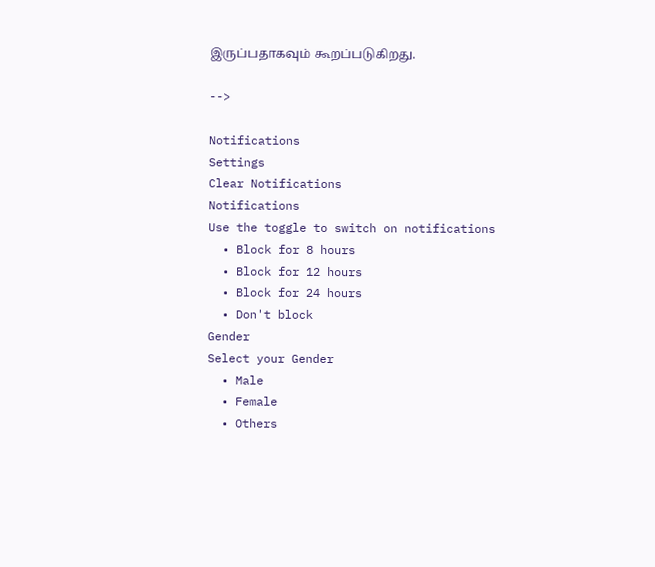இருப்பதாகவும் கூறப்படுகிறது.

-->

Notifications
Settings
Clear Notifications
Notifications
Use the toggle to switch on notifications
  • Block for 8 hours
  • Block for 12 hours
  • Block for 24 hours
  • Don't block
Gender
Select your Gender
  • Male
  • Female
  • Others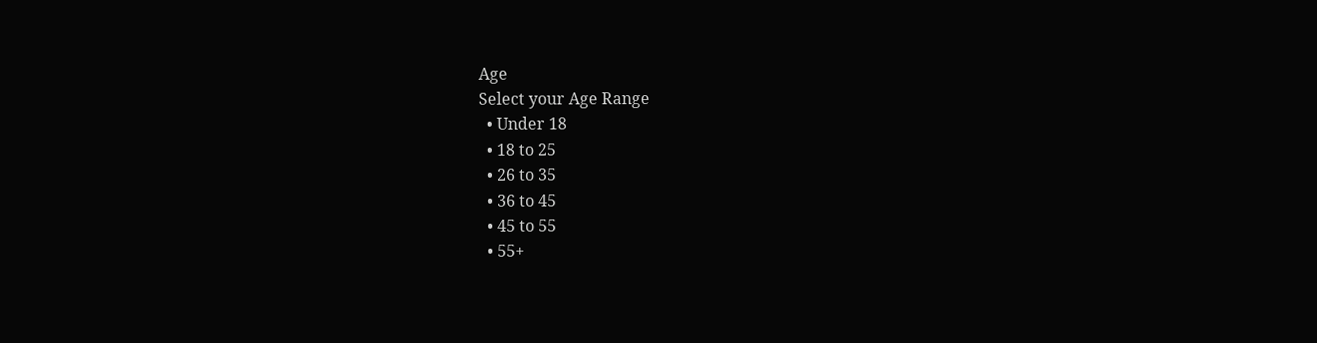Age
Select your Age Range
  • Under 18
  • 18 to 25
  • 26 to 35
  • 36 to 45
  • 45 to 55
  • 55+